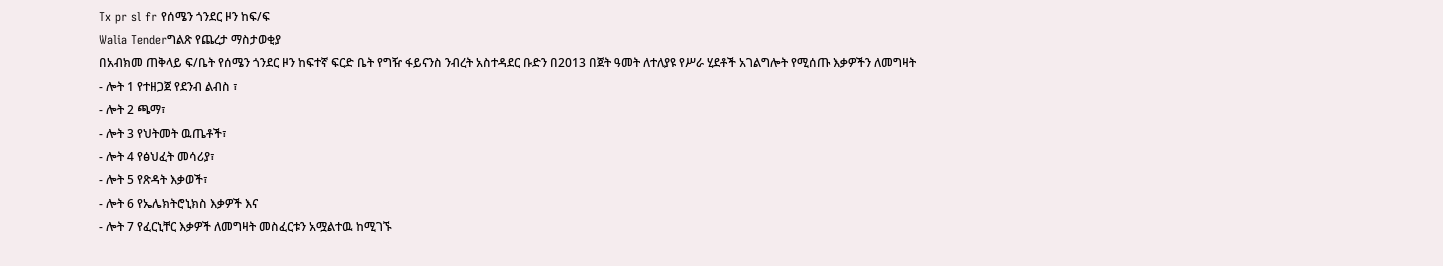Tx pr sl fr የሰሜን ጎንደር ዞን ከፍ/ፍ
Walia Tenderግልጽ የጨረታ ማስታወቂያ
በአብክመ ጠቅላይ ፍ/ቤት የሰሜን ጎንደር ዞን ከፍተኛ ፍርድ ቤት የግዥ ፋይናንስ ንብረት አስተዳደር ቡድን በ2013 በጀት ዓመት ለተለያዩ የሥራ ሂደቶች አገልግሎት የሚሰጡ እቃዎችን ለመግዛት
- ሎት 1 የተዘጋጀ የደንብ ልብስ ፣
- ሎት 2 ጫማ፣
- ሎት 3 የህትመት ዉጤቶች፣
- ሎት 4 የፅህፈት መሳሪያ፣
- ሎት 5 የጽዳት እቃወች፣
- ሎት 6 የኤሌክትሮኒክስ እቃዎች እና
- ሎት 7 የፈርኒቸር እቃዎች ለመግዛት መስፈርቱን አሟልተዉ ከሚገኙ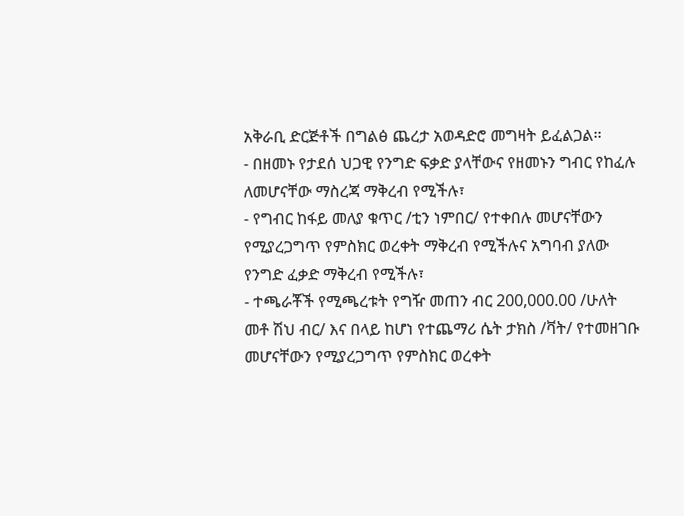አቅራቢ ድርጅቶች በግልፅ ጨረታ አወዳድሮ መግዛት ይፈልጋል፡፡
- በዘመኑ የታደሰ ህጋዊ የንግድ ፍቃድ ያላቸውና የዘመኑን ግብር የከፈሉ ለመሆናቸው ማስረጃ ማቅረብ የሚችሉ፣
- የግብር ከፋይ መለያ ቁጥር /ቲን ነምበር/ የተቀበሉ መሆናቸውን የሚያረጋግጥ የምስክር ወረቀት ማቅረብ የሚችሉና አግባብ ያለው የንግድ ፈቃድ ማቅረብ የሚችሉ፣
- ተጫራቾች የሚጫረቱት የግዥ መጠን ብር 200,000.00 /ሁለት መቶ ሽህ ብር/ እና በላይ ከሆነ የተጨማሪ ሴት ታክስ /ቫት/ የተመዘገቡ መሆናቸውን የሚያረጋግጥ የምስክር ወረቀት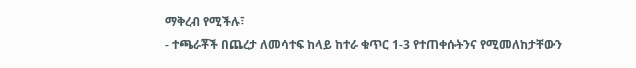ማቅረብ የሚችሉ፣
- ተጫራቾች በጨረታ ለመሳተፍ ከላይ ከተራ ቁጥር 1-3 የተጠቀሱትንና የሚመለከታቸውን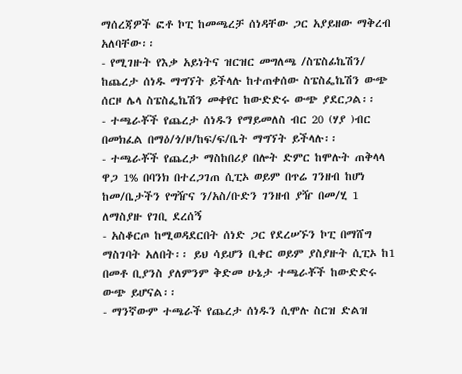ማሰረጃዎች ፎቶ ኮፒ ከመጫረቻ ሰነዳቸው ጋር አያይዘው ማቅረብ አለባቸው፡፡
- የሚገዙት የእቃ አይነትና ዝርዝር መግለጫ /ስፔስፊኬሽን/ ከጨረታ ሰነዱ ማግኘት ይችላሉ ከተጠቀሰው ስፔስፌኬሽን ውጭ ሰርዞ ሌላ ስፔስፌኬሽን መቀየር ከውድድሩ ውጭ ያደርጋል፡፡
- ተጫራቾች የጨረታ ሰነዱን የማይመለስ ብር 20 (ሃያ )ብር በመክፈል በማዕ/ጎ/ዞ/ከፍ/ፍ/ቤት ማግኘት ይችላሉ፡፡
- ተጫራቾች የጨረታ ማስከበሪያ በሎት ድምር ከሞሉት ጠቅላላ ዋጋ 1% በባንክ በተረጋገጠ ሲፒኦ ወይም በጥሬ ገንዘብ ከሆነ ከመ/ቤታችን የግዥና ን/አስ/ቡድን ገንዘብ ያዥ በመ/ሂ 1 ለማስያዙ የገቢ ደረሰኝ
- አስቆርጦ ከሚወዳደርበት ሰነድ ጋር የደረሠኙን ኮፒ በማሸግ ማስገባት አለበት፡፡ ይህ ሳይሆን ቢቀር ወይም ያስያዙት ሲፒኦ ከ1 በመቶ ቢያንስ ያለምንም ቅድመ ሁኔታ ተጫራቾች ከውድድሩ ውጭ ይሆናል፡፡
- ማንኛውም ተጫራች የጨረታ ሰነዱን ሲሞሉ ስርዝ ድልዝ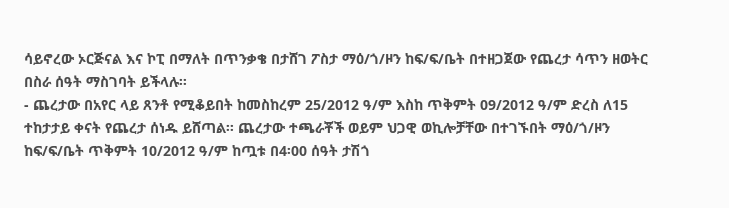ሳይኖረው ኦርጅናል እና ኮፒ በማለት በጥንቃቄ በታሸገ ፖስታ ማዕ/ጎ/ዞን ከፍ/ፍ/ቤት በተዘጋጀው የጨረታ ሳጥን ዘወትር በስራ ሰዓት ማስገባት ይችላሉ፡፡
- ጨረታው በአየር ላይ ጸንቶ የሚቆይበት ከመስከረም 25/2012 ዓ/ም እስከ ጥቅምት 09/2012 ዓ/ም ድረስ ለ15 ተከታታይ ቀናት የጨረታ ሰነዱ ይሸጣል፡፡ ጨረታው ተጫራቾች ወይም ህጋዊ ወኪሎቻቸው በተገኙበት ማዕ/ጎ/ዞን ከፍ/ፍ/ቤት ጥቅምት 10/2012 ዓ/ም ከጧቱ በ4፡00 ሰዓት ታሽጎ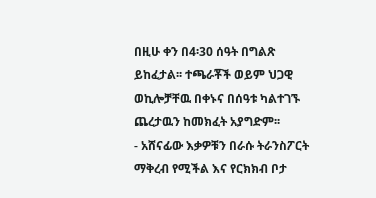በዚሁ ቀን በ4፡30 ሰዓት በግልጽ ይከፈታል፡፡ ተጫራቾች ወይም ህጋዊ ወኪሎቻቸዉ በቀኑና በሰዓቱ ካልተገኙ ጨረታዉን ከመክፈት አያግድም፡፡
- አሸናፊው እቃዎቹን በራሱ ትራንስፖርት ማቅረብ የሚችል እና የርክክብ ቦታ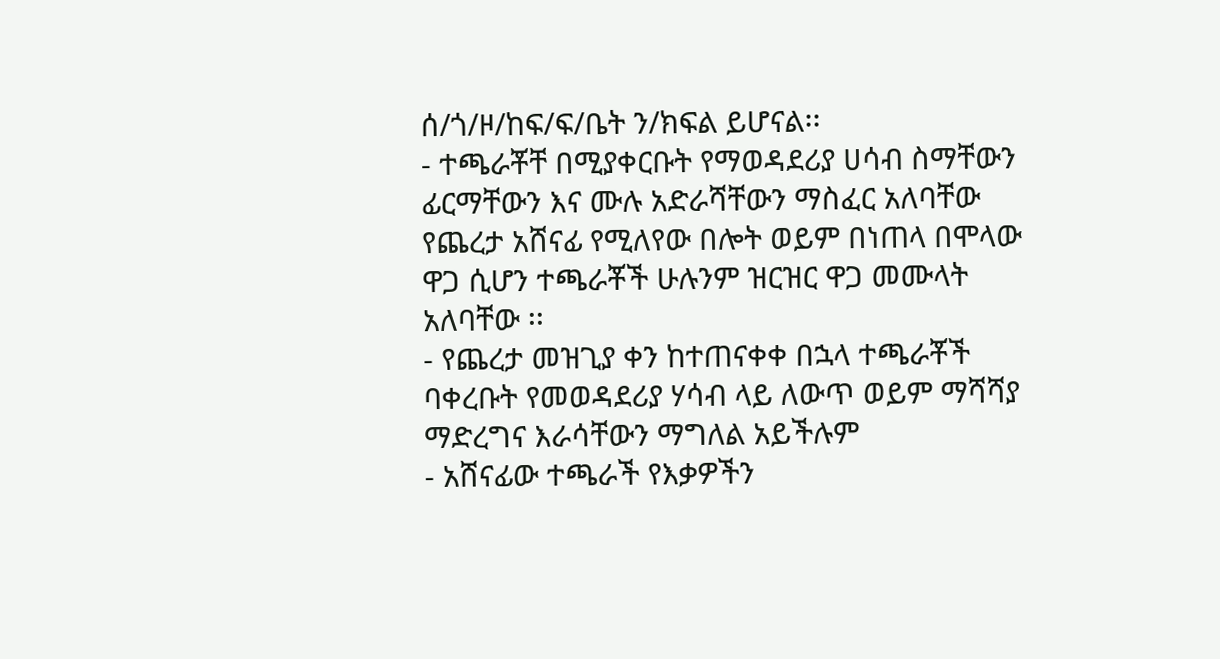ሰ/ጎ/ዞ/ከፍ/ፍ/ቤት ን/ክፍል ይሆናል፡፡
- ተጫራቾቸ በሚያቀርቡት የማወዳደሪያ ሀሳብ ስማቸውን ፊርማቸውን እና ሙሉ አድራሻቸውን ማስፈር አለባቸው የጨረታ አሸናፊ የሚለየው በሎት ወይም በነጠላ በሞላው ዋጋ ሲሆን ተጫራቾች ሁሉንም ዝርዝር ዋጋ መሙላት አለባቸው ፡፡
- የጨረታ መዝጊያ ቀን ከተጠናቀቀ በኋላ ተጫራቾች ባቀረቡት የመወዳደሪያ ሃሳብ ላይ ለውጥ ወይም ማሻሻያ ማድረግና እራሳቸውን ማግለል አይችሉም
- አሸናፊው ተጫራች የእቃዎችን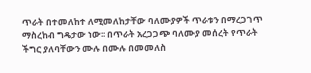ጥራት በተመለከተ ለሚመለከታቸው ባለሙያዎች ጥራቱን በማረጋገጥ ማስረከብ ግዴታው ነው፡፡ በጥራት አረጋጋጭ ባለሙያ መሰረት የጥራት ችግር ያለባቸውን ሙሉ በሙሉ በመመለስ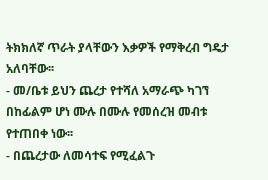ትክክለኛ ጥራት ያላቸውን እቃዎች የማቅረብ ግዴታ አለባቸው፡፡
- መ/ቤቱ ይህን ጨረታ የተሻለ አማራጭ ካገኘ በከፊልም ሆነ ሙሉ በሙሉ የመሰረዝ መብቱ የተጠበቀ ነው፡፡
- በጨረታው ለመሳተፍ የሚፈልጉ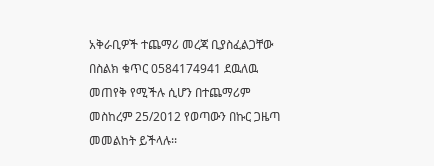አቅራቢዎች ተጨማሪ መረጃ ቢያስፈልጋቸው በስልክ ቁጥር 0584174941 ደዉለዉ መጠየቅ የሚችሉ ሲሆን በተጨማሪም መስከረም 25/2012 የወጣውን በኩር ጋዜጣ መመልከት ይችላሉ፡፡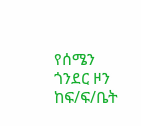የሰሜን ጎንደር ዞን ከፍ/ፍ/ቤት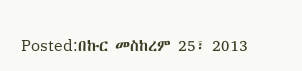Posted:በኩር መስከረም 25፣ 2013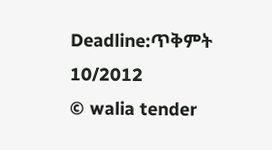Deadline:ጥቅምት 10/2012
© walia tender